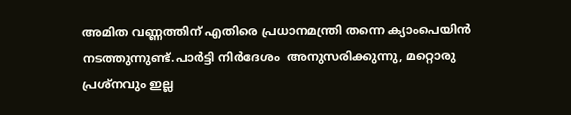അമിത വണ്ണത്തിന് എതിരെ പ്രധാനമന്ത്രി തന്നെ ക്യാംപെയിൻ നടത്തുന്നുണ്ട്.പാർട്ടി നിർദേശം  അനുസരിക്കുന്നു, മറ്റൊരു പ്രശ്നവും ഇല്ല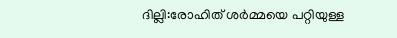ദില്ലി:രോഹിത് ശർമ്മയെ പറ്റിയുള്ള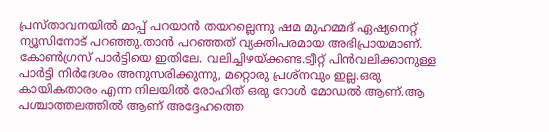പ്രസ്താവനയില്‍ മാപ്പ് പറയാൻ തയറല്ലെന്നു ഷമ മുഹമ്മദ് ഏഷ്യനെറ്റ് ന്യൂസിനോട് പറഞ്ഞു.താൻ പറഞ്ഞത് വ്യക്തിപരമായ അഭിപ്രായമാണ്. കോൺഗ്രസ് പാർട്ടിയെ ഇതിലേ. വലിച്ചിഴയ്ക്കണ്ട.ട്വീറ്റ് പിന്‍വലിക്കാനുള്ള പാർട്ടി നിർദേശം അനുസരിക്കുന്നു, മറ്റൊരു പ്രശ്നവും ഇല്ല.ഒരു കായികതാരം എന്ന നിലയിൽ രോഹിത് ഒരു റോൾ മോഡൽ ആണ്.ആ പശ്ചാത്തലത്തിൽ ആണ് അദ്ദേഹത്തെ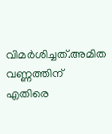വിമർശിച്ചത്.അമിത വണ്ണത്തിന് എതിരെ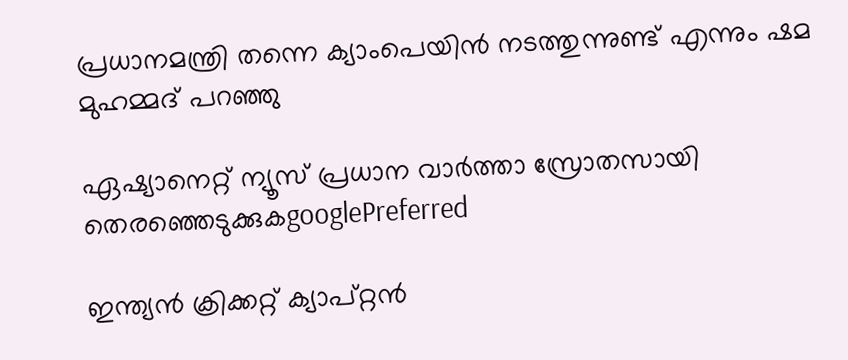പ്രധാനമന്ത്രി തന്നെ ക്യാംപെയിൻ നടത്തുന്നുണ്ട് എന്നും ഷമ മുഹമ്മദ് പറഞ്ഞു

ഏഷ്യാനെറ്റ് ന്യൂസ് പ്രധാന വാർത്താ സ്രോതസായി തെരഞ്ഞെടുക്കുകgooglePreferred

ഇന്ത്യൻ ക്രിക്കറ്റ് ക്യാപ്റ്റൻ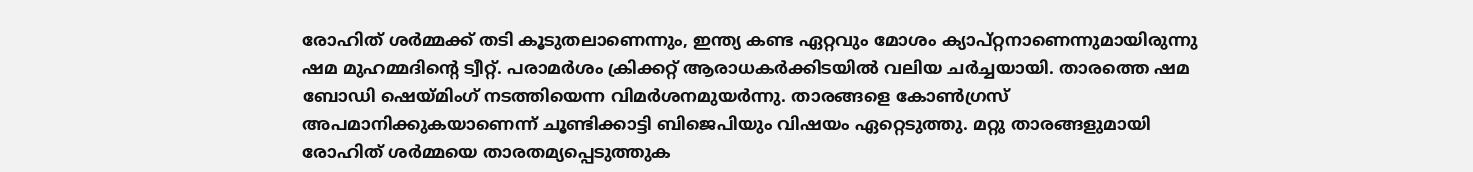രോഹിത് ശർമ്മക്ക് തടി കൂടുതലാണെന്നും, ഇന്ത്യ കണ്ട ഏറ്റവും മോശം ക്യാപ്റ്റനാണെന്നുമായിരുന്നു ഷമ മുഹമ്മദിന്റെ ട്വീറ്റ്. പരാമർശം ക്രിക്കറ്റ് ആരാധകർക്കിടയിൽ വലിയ ചർച്ചയായി. താരത്തെ ഷമ ബോഡി ഷെയ്മിംഗ് നടത്തിയെന്ന വിമർശനമുയർന്നു. താരങ്ങളെ കോൺഗ്രസ് അപമാനിക്കുകയാണെന്ന് ചൂണ്ടിക്കാട്ടി ബിജെപിയും വിഷയം ഏറ്റെടുത്തു. മറ്റു താരങ്ങളുമായി രോഹിത് ശർമ്മയെ താരതമ്യപ്പെടുത്തുക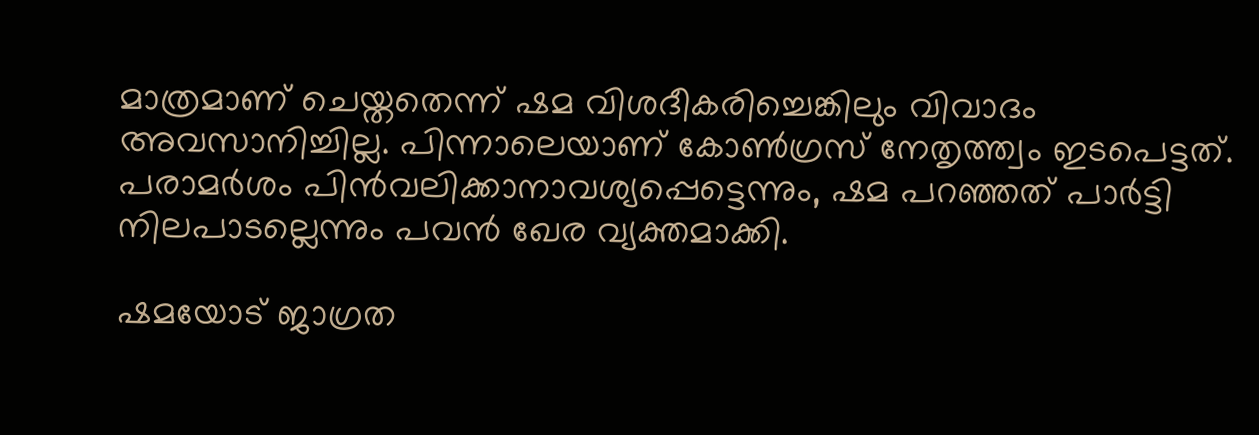മാത്രമാണ് ചെയ്തതെന്ന് ഷമ വിശദീകരിച്ചെങ്കിലും വിവാദം അവസാനിച്ചില്ല. പിന്നാലെയാണ് കോൺഗ്രസ് നേതൃത്ത്വം ഇടപെട്ടത്. പരാമർശം പിൻവലിക്കാനാവശ്യപ്പെട്ടെന്നും, ഷമ പറഞ്ഞത് പാർട്ടി നിലപാടല്ലെന്നും പവൻ ഖേര വ്യക്തമാക്കി.

ഷമയോട് ജാഗ്രത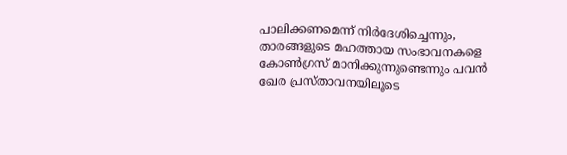പാലിക്കണമെന്ന് നിർദേശിച്ചെന്നും, താരങ്ങളുടെ മഹത്തായ സംഭാവനകളെ കോൺഗ്രസ് മാനിക്കുന്നുണ്ടെന്നും പവൻ ഖേര പ്രസ്താവനയിലൂടെ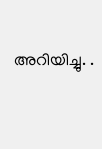അറിയിച്ചു. .